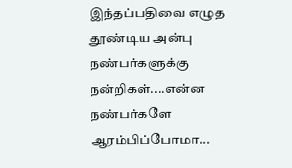இந்தப்பதிவை எழுத தூண்டிய அன்பு நண்பர்களுக்கு நன்றிகள்....என்ன நண்பர்களே ஆரம்பிப்போமா...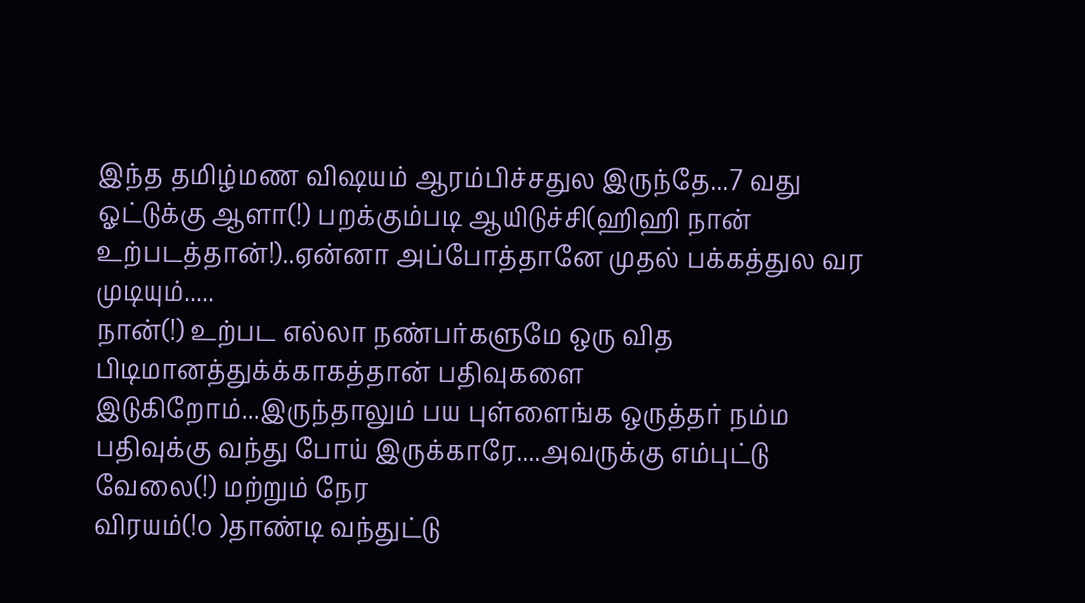இந்த தமிழ்மண விஷயம் ஆரம்பிச்சதுல இருந்தே...7 வது ஓட்டுக்கு ஆளா(!) பறக்கும்படி ஆயிடுச்சி(ஹிஹி நான் உற்படத்தான்!)..ஏன்னா அப்போத்தானே முதல் பக்கத்துல வர முடியும்.....
நான்(!) உற்பட எல்லா நண்பர்களுமே ஒரு வித பிடிமானத்துக்க்காகத்தான் பதிவுகளை இடுகிறோம்...இருந்தாலும் பய புள்ளைங்க ஒருத்தர் நம்ம பதிவுக்கு வந்து போய் இருக்காரே....அவருக்கு எம்புட்டு வேலை(!) மற்றும் நேர
விரயம்(!௦ )தாண்டி வந்துட்டு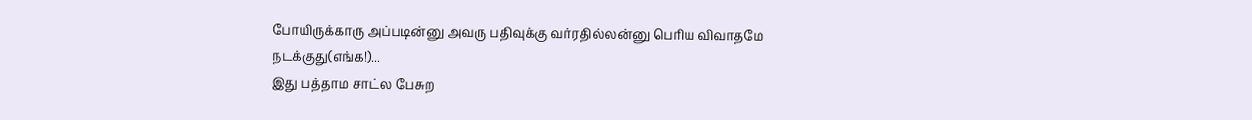போயிருக்காரு அப்படின்னு அவரு பதிவுக்கு வர்ரதில்லன்னு பெரிய விவாதமே நடக்குது(எங்க!)...
இது பத்தாம சாட்ல பேசுற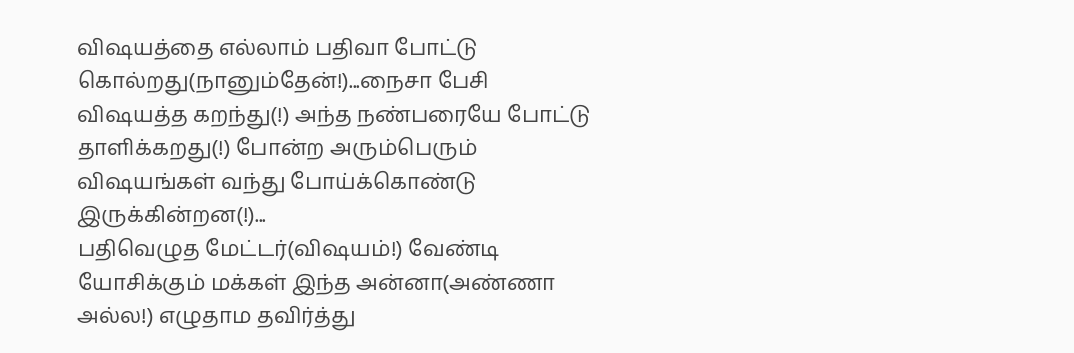விஷயத்தை எல்லாம் பதிவா போட்டு கொல்றது(நானும்தேன்!)...நைசா பேசி விஷயத்த கறந்து(!) அந்த நண்பரையே போட்டு தாளிக்கறது(!) போன்ற அரும்பெரும் விஷயங்கள் வந்து போய்க்கொண்டு இருக்கின்றன(!)...
பதிவெழுத மேட்டர்(விஷயம்!) வேண்டி யோசிக்கும் மக்கள் இந்த அன்னா(அண்ணா அல்ல!) எழுதாம தவிர்த்து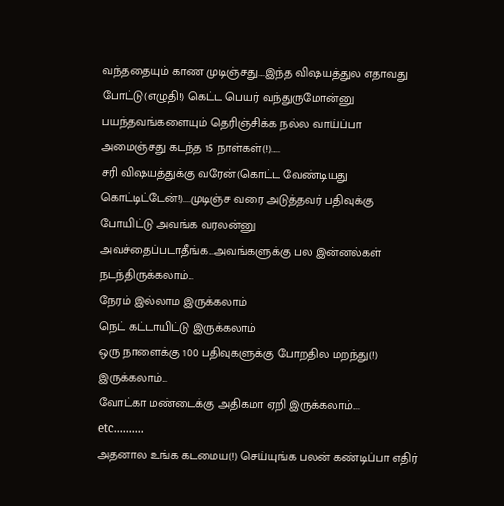வந்ததையும் காண முடிஞ்சது....இந்த விஷயத்துல எதாவது போட்டு(எழுதி!) கெட்ட பெயர் வந்துருமோன்னு பயந்தவங்களையும் தெரிஞ்சிக்க நல்ல வாய்ப்பா அமைஞ்சது கடந்த 15 நாள்கள்(!).....
சரி விஷயத்துக்கு வரேன்(கொட்ட வேண்டியது கொட்டிட்டேன்!)....முடிஞ்ச வரை அடுத்தவர் பதிவுக்கு போயிட்டு அவங்க வரலன்னு அவச்தைப்படாதீங்க...அவங்களுக்கு பல இன்னல்கள் நடந்திருக்கலாம்...
நேரம் இல்லாம இருக்கலாம்
நெட் கட்டாயிட்டு இருக்கலாம்
ஒரு நாளைக்கு 100 பதிவுகளுக்கு போறதில மறந்து(!) இருக்கலாம்...
வோட்கா மண்டைக்கு அதிகமா ஏறி இருக்கலாம்....
etc..........
அதனால உங்க கடமைய(!) செய்யுங்க பலன் கண்டிப்பா எதிர்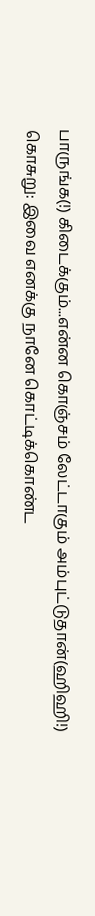பாருங்க(!) கிடைக்கும்...என்ன கொஞ்சம் லேட்டாகும் அம்புட்டுதான்(ஹிஹி!)
கொசுறு: இவை எனக்கு நானே கொட்டிக்கொண்ட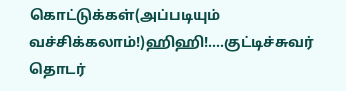கொட்டுக்கள்(அப்படியும் வச்சிக்கலாம்!)ஹிஹி!....குட்டிச்சுவர் தொடர்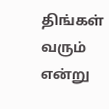திங்கள் வரும் என்று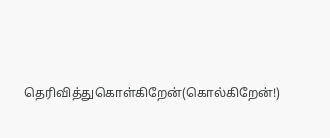தெரிவித்துகொள்கிறேன்(கொல்கிறேன்!)